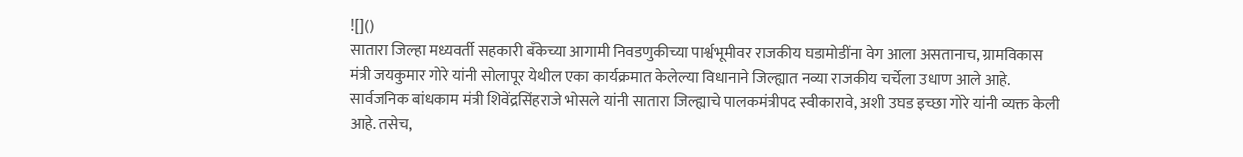![]()
सातारा जिल्हा मध्यवर्ती सहकारी बँकेच्या आगामी निवडणुकीच्या पार्श्वभूमीवर राजकीय घडामोडींना वेग आला असतानाच, ग्रामविकास मंत्री जयकुमार गोरे यांनी सोलापूर येथील एका कार्यक्रमात केलेल्या विधानाने जिल्ह्यात नव्या राजकीय चर्चेला उधाण आले आहे. सार्वजनिक बांधकाम मंत्री शिवेंद्रसिंहराजे भोसले यांनी सातारा जिल्ह्याचे पालकमंत्रीपद स्वीकारावे, अशी उघड इच्छा गोरे यांनी व्यक्त केली आहे. तसेच,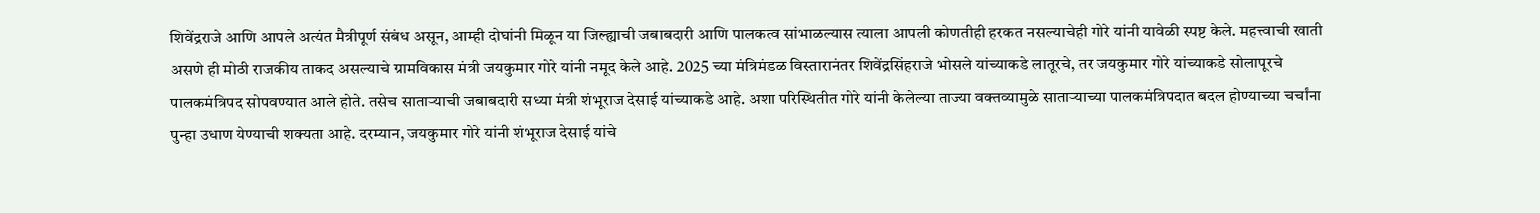शिवेंद्रराजे आणि आपले अत्यंत मैत्रीपूर्ण संबंध असून, आम्ही दोघांनी मिळून या जिल्ह्याची जबाबदारी आणि पालकत्व सांभाळल्यास त्याला आपली कोणतीही हरकत नसल्याचेही गोरे यांनी यावेळी स्पष्ट केले. महत्त्वाची खाती असणे ही मोठी राजकीय ताकद असल्याचे ग्रामविकास मंत्री जयकुमार गोरे यांनी नमूद केले आहे. 2025 च्या मंत्रिमंडळ विस्तारानंतर शिवेंद्रसिंहराजे भोसले यांच्याकडे लातूरचे, तर जयकुमार गोरे यांच्याकडे सोलापूरचे पालकमंत्रिपद सोपवण्यात आले होते. तसेच साताऱ्याची जबाबदारी सध्या मंत्री शंभूराज देसाई यांच्याकडे आहे. अशा परिस्थितीत गोरे यांनी केलेल्या ताज्या वक्तव्यामुळे साताऱ्याच्या पालकमंत्रिपदात बदल होण्याच्या चर्चांना पुन्हा उधाण येण्याची शक्यता आहे. दरम्यान, जयकुमार गोरे यांनी शंभूराज देसाई यांचे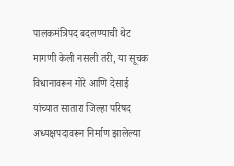पालकमंत्रिपद बदलण्याची थेट मागणी केली नसली तरी, या सूचक विधानावरून गोरे आणि देसाई यांच्यात सातारा जिल्हा परिषद अध्यक्षपदावरून निर्माण झालेल्या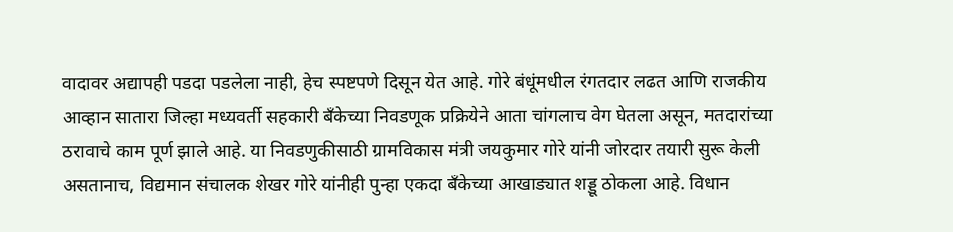वादावर अद्यापही पडदा पडलेला नाही, हेच स्पष्टपणे दिसून येत आहे. गोरे बंधूंमधील रंगतदार लढत आणि राजकीय आव्हान सातारा जिल्हा मध्यवर्ती सहकारी बँकेच्या निवडणूक प्रक्रियेने आता चांगलाच वेग घेतला असून, मतदारांच्या ठरावाचे काम पूर्ण झाले आहे. या निवडणुकीसाठी ग्रामविकास मंत्री जयकुमार गोरे यांनी जोरदार तयारी सुरू केली असतानाच, विद्यमान संचालक शेखर गोरे यांनीही पुन्हा एकदा बँकेच्या आखाड्यात शड्डू ठोकला आहे. विधान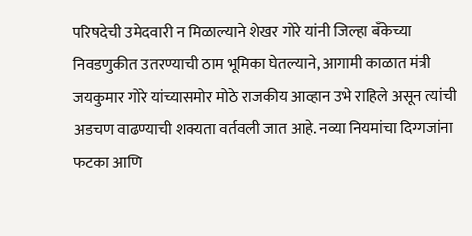परिषदेची उमेदवारी न मिळाल्याने शेखर गोरे यांनी जिल्हा बँकेच्या निवडणुकीत उतरण्याची ठाम भूमिका घेतल्याने, आगामी काळात मंत्री जयकुमार गोरे यांच्यासमोर मोठे राजकीय आव्हान उभे राहिले असून त्यांची अडचण वाढण्याची शक्यता वर्तवली जात आहे. नव्या नियमांचा दिग्गजांना फटका आणि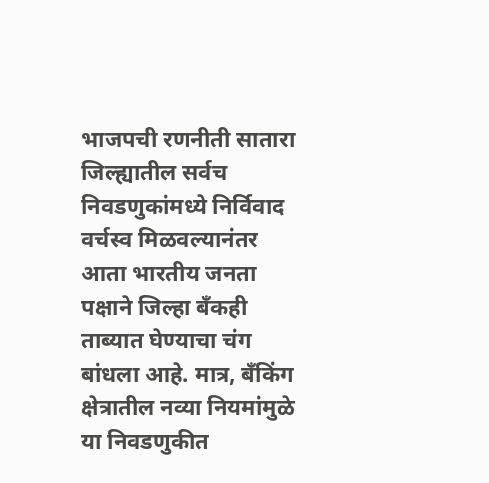भाजपची रणनीती सातारा जिल्ह्यातील सर्वच निवडणुकांमध्ये निर्विवाद वर्चस्व मिळवल्यानंतर आता भारतीय जनता पक्षाने जिल्हा बँकही ताब्यात घेण्याचा चंग बांधला आहे. मात्र, बँकिंग क्षेत्रातील नव्या नियमांमुळे या निवडणुकीत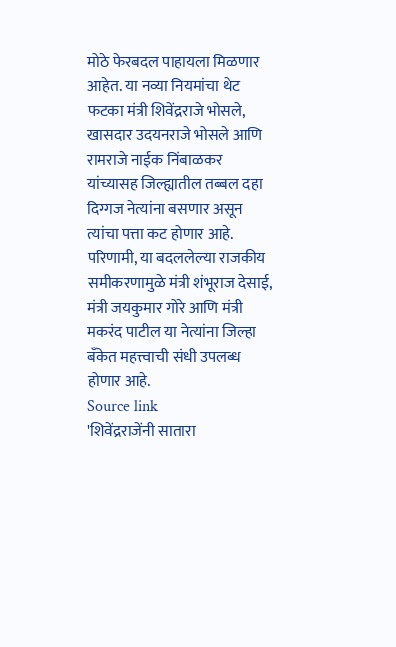मोठे फेरबदल पाहायला मिळणार आहेत. या नव्या नियमांचा थेट फटका मंत्री शिवेंद्रराजे भोसले, खासदार उदयनराजे भोसले आणि रामराजे नाईक निंबाळकर यांच्यासह जिल्ह्यातील तब्बल दहा दिग्गज नेत्यांना बसणार असून त्यांचा पत्ता कट होणार आहे. परिणामी, या बदललेल्या राजकीय समीकरणामुळे मंत्री शंभूराज देसाई, मंत्री जयकुमार गोरे आणि मंत्री मकरंद पाटील या नेत्यांना जिल्हा बँकेत महत्त्वाची संधी उपलब्ध होणार आहे.
Source link
'शिवेंद्रराजेंनी सातारा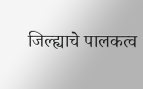जिल्ह्याचे पालकत्व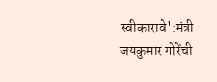स्वीकारावे':मंत्री जयकुमार गोरेंची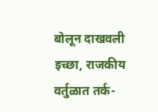बोलून दाखवली इच्छा, राजकीय वर्तुळात तर्क-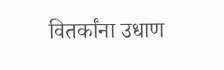वितर्कांना उधाण